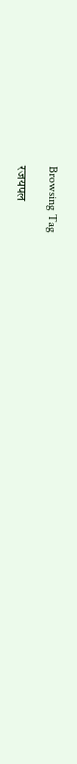Browsing Tag

रजयपल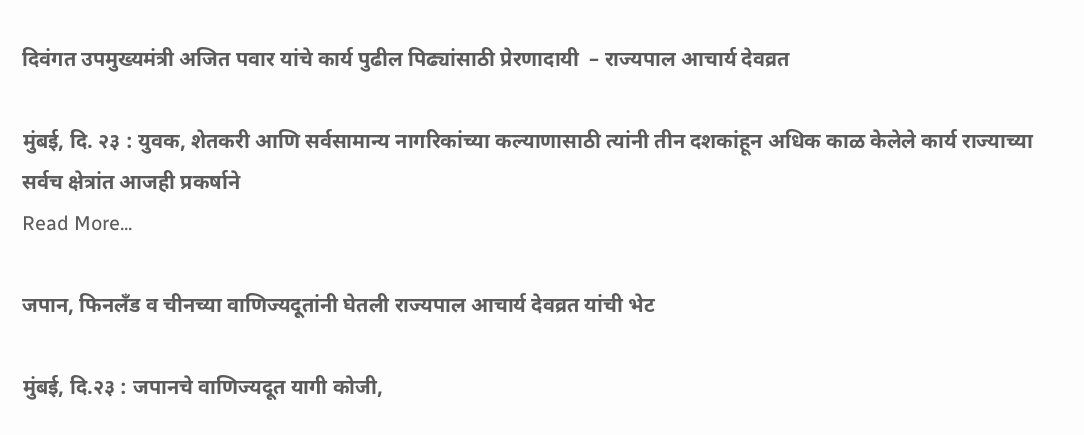दिवंगत उपमुख्यमंत्री अजित पवार यांचे कार्य पुढील पिढ्यांसाठी प्रेरणादायी  – राज्यपाल आचार्य देवव्रत

मुंबई, दि. २३ : युवक, शेतकरी आणि सर्वसामान्य नागरिकांच्या कल्याणासाठी त्यांनी तीन दशकांहून अधिक काळ केलेले कार्य राज्याच्या सर्वच क्षेत्रांत आजही प्रकर्षाने
Read More...

जपान, फिनलँड व चीनच्या वाणिज्यदूतांनी घेतली राज्यपाल आचार्य देवव्रत यांची भेट

मुंबई, दि.२३ : जपानचे वाणिज्यदूत यागी कोजी,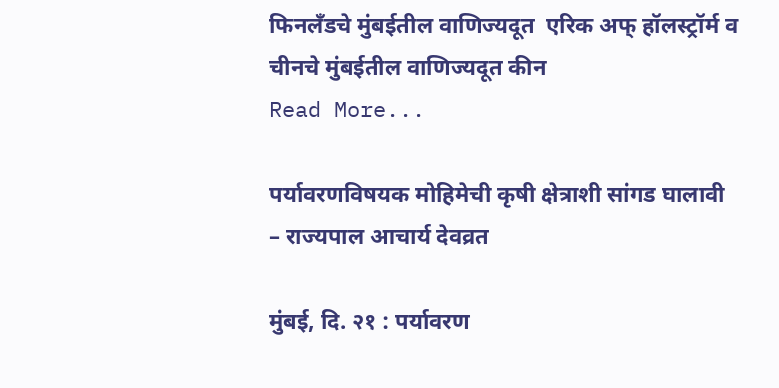फिनलँडचे मुंबईतील वाणिज्यदूत  एरिक अफ् हॉलस्ट्रॉर्म व चीनचे मुंबईतील वाणिज्यदूत कीन
Read More...

पर्यावरणविषयक मोहिमेची कृषी क्षेत्राशी सांगड घालावी – राज्यपाल आचार्य देवव्रत

मुंबई, दि. २१ : पर्यावरण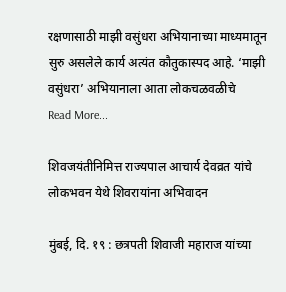रक्षणासाठी माझी वसुंधरा अभियानाच्या माध्यमातून सुरु असलेले कार्य अत्यंत कौतुकास्पद आहे. ‘माझी वसुंधरा’ अभियानाला आता लोकचळवळीचे
Read More...

शिवजयंतीनिमित्त राज्यपाल आचार्य देवव्रत यांचे लोकभवन येथे शिवरायांना अभिवादन

मुंबई, दि. १९ : छत्रपती शिवाजी महाराज यांच्या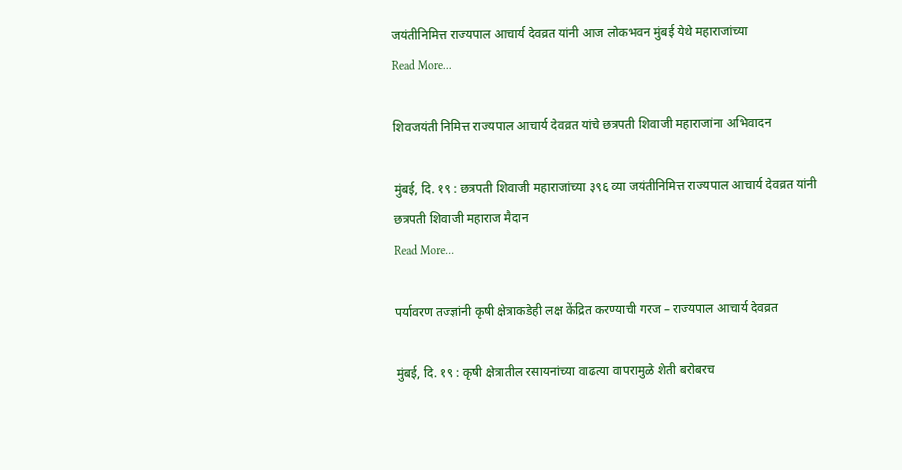जयंतीनिमित्त राज्यपाल आचार्य देवव्रत यांनी आज लोकभवन मुंबई येथे महाराजांच्या
Read More...

शिवजयंती निमित्त राज्यपाल आचार्य देवव्रत यांचे छत्रपती शिवाजी महाराजांना अभिवादन

मुंबई, दि. १९ : छत्रपती शिवाजी महाराजांच्या ३९६ व्या जयंतीनिमित्त राज्यपाल आचार्य देवव्रत यांनी छत्रपती शिवाजी महाराज मैदान
Read More...

पर्यावरण तज्ज्ञांनी कृषी क्षेत्राकडेही लक्ष केंद्रित करण्याची गरज – राज्यपाल आचार्य देवव्रत

मुंबई, दि. १९ : कृषी क्षेत्रातील रसायनांच्या वाढत्या वापरामुळे शेती बरोबरच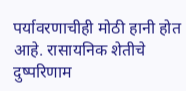पर्यावरणाचीही मोठी हानी होत आहे. रासायनिक शेतीचे दुष्परिणाम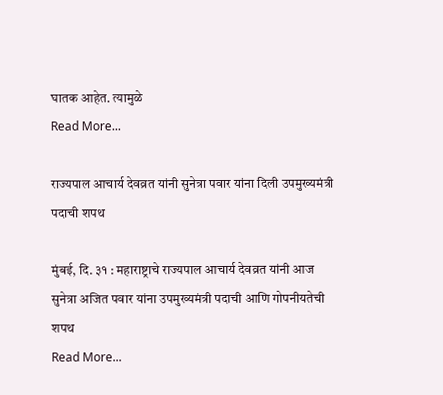घातक आहेत. त्यामुळे
Read More...

राज्यपाल आचार्य देवव्रत यांनी सुनेत्रा पवार यांना दिली उपमुख्यमंत्री पदाची शपथ

मुंबई, दि. ३१ : महाराष्ट्राचे राज्यपाल आचार्य देवव्रत यांनी आज सुनेत्रा अजित पवार यांना उपमुख्यमंत्री पदाची आणि गोपनीयतेची शपथ
Read More...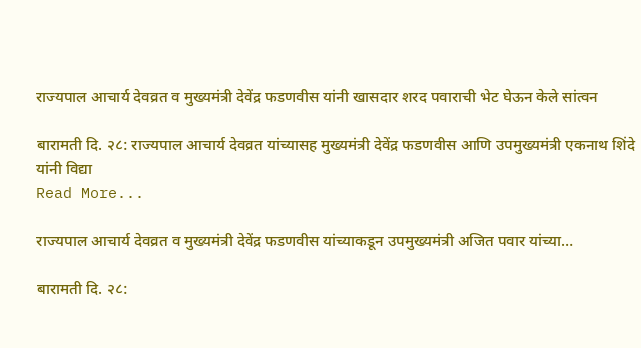राज्यपाल आचार्य देवव्रत व मुख्यमंत्री देवेंद्र फडणवीस यांनी खासदार शरद पवाराची भेट घेऊन केले सांत्वन

बारामती दि. २८: राज्यपाल आचार्य देवव्रत यांच्यासह मुख्यमंत्री देवेंद्र फडणवीस आणि उपमुख्यमंत्री एकनाथ शिंदे यांनी विद्या
Read More...

राज्यपाल आचार्य देवव्रत व मुख्यमंत्री देवेंद्र फडणवीस यांच्याकडून उपमुख्यमंत्री अजित पवार यांच्या…

बारामती दि. २८: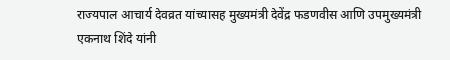राज्यपाल आचार्य देवव्रत यांच्यासह मुख्यमंत्री देवेंद्र फडणवीस आणि उपमुख्यमंत्री एकनाथ शिंदे यांनी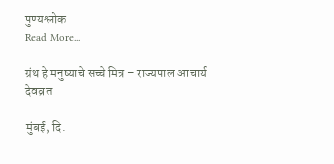पुण्यश्लोक
Read More...

ग्रंथ हे मनुष्याचे सच्चे मित्र – राज्यपाल आचार्य देवव्रत

मुंबई, दि.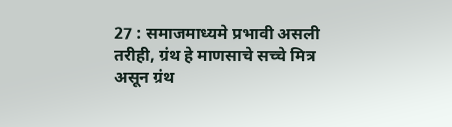27 : समाजमाध्यमे प्रभावी असली तरीही, ग्रंथ हे माणसाचे सच्चे मित्र असून ग्रंथ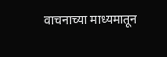वाचनाच्या माध्यमातून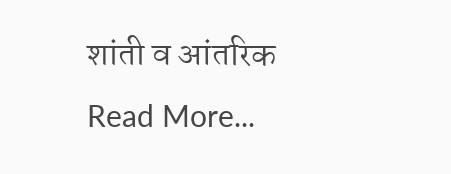शांती व आंतरिक
Read More...